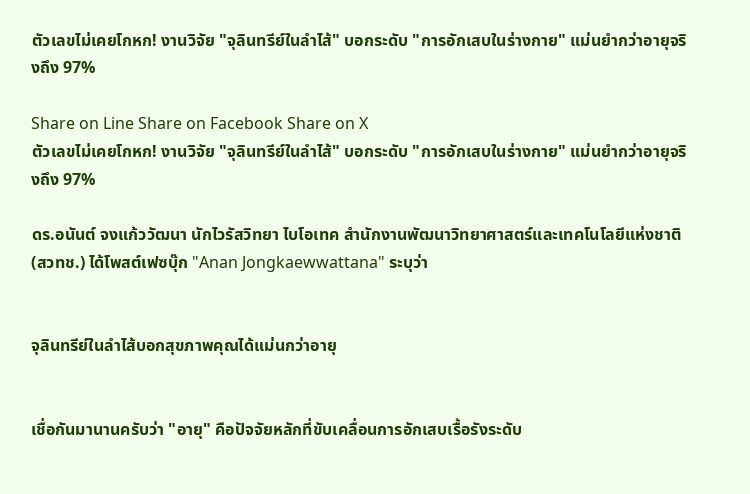ตัวเลขไม่เคยโกหก! งานวิจัย "จุลินทรีย์ในลำไส้" บอกระดับ "การอักเสบในร่างกาย" แม่นยำกว่าอายุจริงถึง 97%

Share on Line Share on Facebook Share on X
ตัวเลขไม่เคยโกหก! งานวิจัย "จุลินทรีย์ในลำไส้" บอกระดับ "การอักเสบในร่างกาย" แม่นยำกว่าอายุจริงถึง 97%

ดร.อนันต์ จงแก้ววัฒนา นักไวรัสวิทยา ไบโอเทค สำนักงานพัฒนาวิทยาศาสตร์และเทคโนโลยีแห่งชาติ (สวทช.) ได้โพสต์เฟซบุ๊ก "Anan Jongkaewwattana" ระบุว่า


จุลินทรีย์ในลำไส้บอกสุขภาพคุณได้แม่นกว่าอายุ


เชื่อกันมานานครับว่า "อายุ" คือปัจจัยหลักที่ขับเคลื่อนการอักเสบเรื้อรังระดับ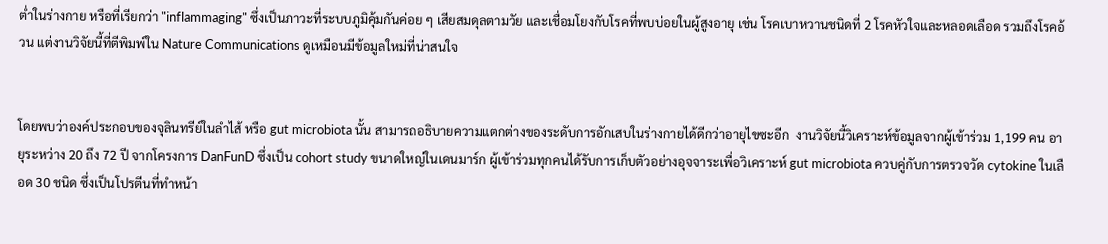ต่ำในร่างกาย หรือที่เรียกว่า "inflammaging" ซึ่งเป็นภาวะที่ระบบภูมิคุ้มกันค่อย ๆ เสียสมดุลตามวัย และเชื่อมโยงกับโรคที่พบบ่อยในผู้สูงอายุ เช่น โรคเบาหวานชนิดที่ 2 โรคหัวใจและหลอดเลือด รวมถึงโรคอ้วน แต่งานวิจัยนี้ที่ตีพิมพ์ใน Nature Communications ดูเหมือนมีข้อมูลใหม่ที่น่าสนใจ


โดยพบว่าองค์ประกอบของจุลินทรีย์ในลำไส้ หรือ gut microbiota นั้น สามารถอธิบายความแตกต่างของระดับการอักเสบในร่างกายได้ดีกว่าอายุไขซะอีก  งานวิจัยนี้วิเคราะห์ข้อมูลจากผู้เข้าร่วม 1,199 คน อายุระหว่าง 20 ถึง 72 ปี จากโครงการ DanFunD ซึ่งเป็น cohort study ขนาดใหญ่ในเดนมาร์ก ผู้เข้าร่วมทุกคนได้รับการเก็บตัวอย่างอุจจาระเพื่อวิเคราะห์ gut microbiota ควบคู่กับการตรวจวัด cytokine ในเลือด 30 ชนิด ซึ่งเป็นโปรตีนที่ทำหน้า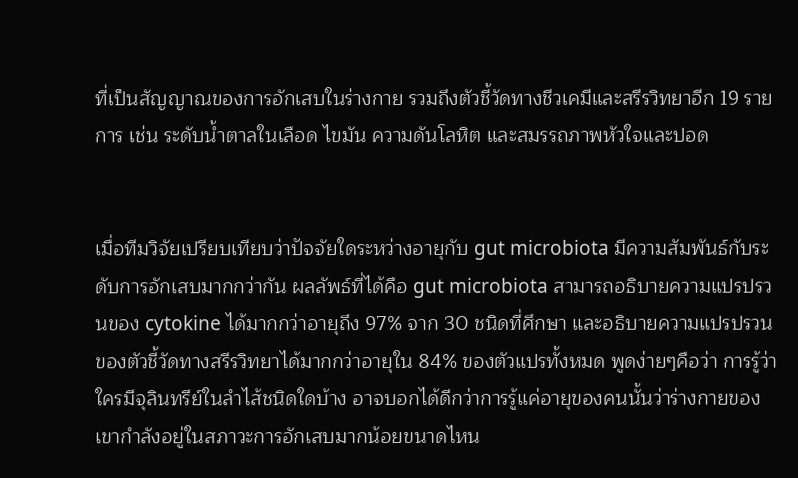ที่เป็นสัญญาณของการอักเสบในร่างกาย รวมถึงตัวชี้วัดทางชีวเคมีและสรีรวิทยาอีก 19 รายการ เช่น ระดับน้ำตาลในเลือด ไขมัน ความดันโลหิต และสมรรถภาพหัวใจและปอด


เมื่อทีมวิจัยเปรียบเทียบว่าปัจจัยใดระหว่างอายุกับ gut microbiota มีความสัมพันธ์กับระดับการอักเสบมากกว่ากัน ผลลัพธ์ที่ได้คือ gut microbiota สามารถอธิบายความแปรปรวนของ cytokine ได้มากกว่าอายุถึง 97% จาก 30 ชนิดที่ศึกษา และอธิบายความแปรปรวนของตัวชี้วัดทางสรีรวิทยาได้มากกว่าอายุใน 84% ของตัวแปรทั้งหมด พูดง่ายๆคือว่า การรู้ว่าใครมีจุลินทรีย์ในลำไส้ชนิดใดบ้าง อาจบอกได้ดีกว่าการรู้แค่อายุของคนนั้นว่าร่างกายของเขากำลังอยู่ในสภาวะการอักเสบมากน้อยขนาดไหน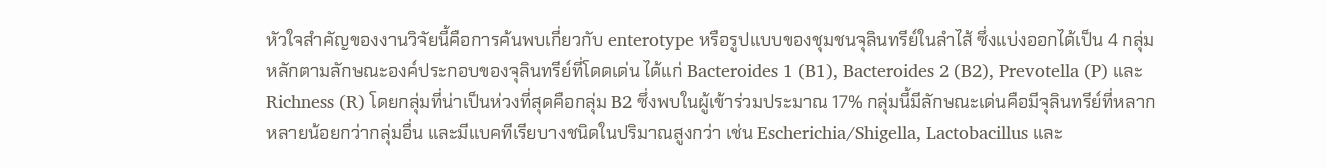หัวใจสำคัญของงานวิจัยนี้คือการค้นพบเกี่ยวกับ enterotype หรือรูปแบบของชุมชนจุลินทรีย์ในลำไส้ ซึ่งแบ่งออกได้เป็น 4 กลุ่มหลักตามลักษณะองค์ประกอบของจุลินทรีย์ที่โดดเด่น ได้แก่ Bacteroides 1 (B1), Bacteroides 2 (B2), Prevotella (P) และ Richness (R) โดยกลุ่มที่น่าเป็นห่วงที่สุดคือกลุ่ม B2 ซึ่งพบในผู้เข้าร่วมประมาณ 17% กลุ่มนี้มีลักษณะเด่นคือมีจุลินทรีย์ที่หลากหลายน้อยกว่ากลุ่มอื่น และมีแบคทีเรียบางชนิดในปริมาณสูงกว่า เช่น Escherichia/Shigella, Lactobacillus และ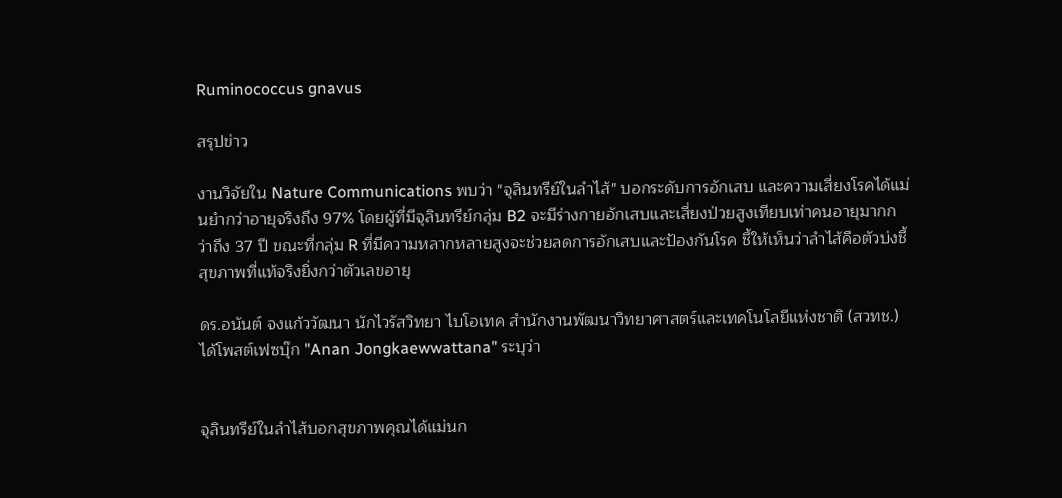Ruminococcus gnavus

สรุปข่าว

งานวิจัยใน Nature Communications พบว่า "จุลินทรีย์ในลำไส้" บอกระดับการอักเสบ และความเสี่ยงโรคได้แม่นยำกว่าอายุจริงถึง 97% โดยผู้ที่มีจุลินทรีย์กลุ่ม B2 จะมีร่างกายอักเสบและเสี่ยงป่วยสูงเทียบเท่าคนอายุมากกว่าถึง 37 ปี ขณะที่กลุ่ม R ที่มีความหลากหลายสูงจะช่วยลดการอักเสบและป้องกันโรค ชี้ให้เห็นว่าลำไส้คือตัวบ่งชี้สุขภาพที่แท้จริงยิ่งกว่าตัวเลขอายุ

ดร.อนันต์ จงแก้ววัฒนา นักไวรัสวิทยา ไบโอเทค สำนักงานพัฒนาวิทยาศาสตร์และเทคโนโลยีแห่งชาติ (สวทช.) ได้โพสต์เฟซบุ๊ก "Anan Jongkaewwattana" ระบุว่า


จุลินทรีย์ในลำไส้บอกสุขภาพคุณได้แม่นก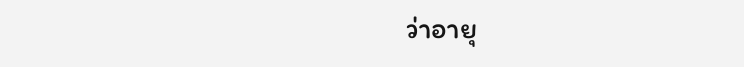ว่าอายุ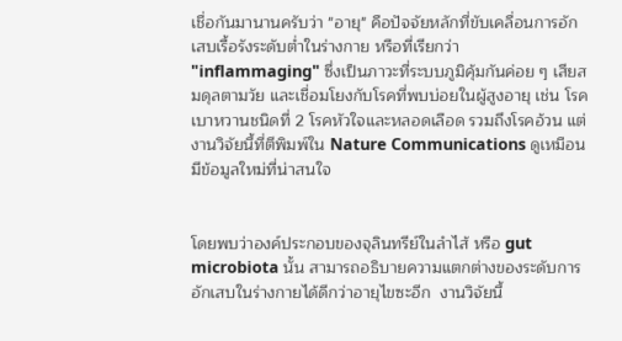เชื่อกันมานานครับว่า "อายุ" คือปัจจัยหลักที่ขับเคลื่อนการอักเสบเรื้อรังระดับต่ำในร่างกาย หรือที่เรียกว่า "inflammaging" ซึ่งเป็นภาวะที่ระบบภูมิคุ้มกันค่อย ๆ เสียสมดุลตามวัย และเชื่อมโยงกับโรคที่พบบ่อยในผู้สูงอายุ เช่น โรคเบาหวานชนิดที่ 2 โรคหัวใจและหลอดเลือด รวมถึงโรคอ้วน แต่งานวิจัยนี้ที่ตีพิมพ์ใน Nature Communications ดูเหมือนมีข้อมูลใหม่ที่น่าสนใจ


โดยพบว่าองค์ประกอบของจุลินทรีย์ในลำไส้ หรือ gut microbiota นั้น สามารถอธิบายความแตกต่างของระดับการอักเสบในร่างกายได้ดีกว่าอายุไขซะอีก  งานวิจัยนี้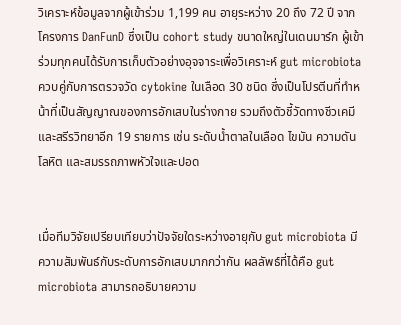วิเคราะห์ข้อมูลจากผู้เข้าร่วม 1,199 คน อายุระหว่าง 20 ถึง 72 ปี จากโครงการ DanFunD ซึ่งเป็น cohort study ขนาดใหญ่ในเดนมาร์ก ผู้เข้าร่วมทุกคนได้รับการเก็บตัวอย่างอุจจาระเพื่อวิเคราะห์ gut microbiota ควบคู่กับการตรวจวัด cytokine ในเลือด 30 ชนิด ซึ่งเป็นโปรตีนที่ทำหน้าที่เป็นสัญญาณของการอักเสบในร่างกาย รวมถึงตัวชี้วัดทางชีวเคมีและสรีรวิทยาอีก 19 รายการ เช่น ระดับน้ำตาลในเลือด ไขมัน ความดันโลหิต และสมรรถภาพหัวใจและปอด


เมื่อทีมวิจัยเปรียบเทียบว่าปัจจัยใดระหว่างอายุกับ gut microbiota มีความสัมพันธ์กับระดับการอักเสบมากกว่ากัน ผลลัพธ์ที่ได้คือ gut microbiota สามารถอธิบายความ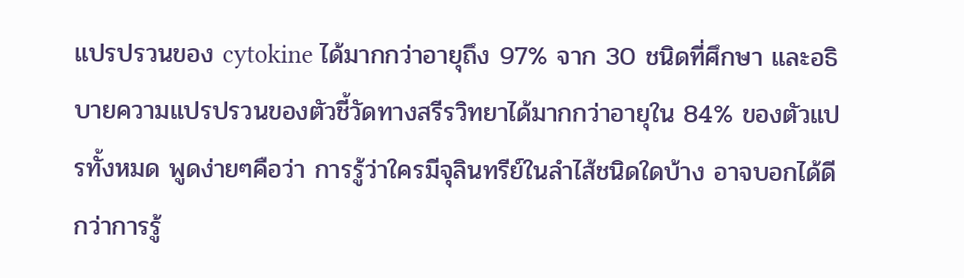แปรปรวนของ cytokine ได้มากกว่าอายุถึง 97% จาก 30 ชนิดที่ศึกษา และอธิบายความแปรปรวนของตัวชี้วัดทางสรีรวิทยาได้มากกว่าอายุใน 84% ของตัวแปรทั้งหมด พูดง่ายๆคือว่า การรู้ว่าใครมีจุลินทรีย์ในลำไส้ชนิดใดบ้าง อาจบอกได้ดีกว่าการรู้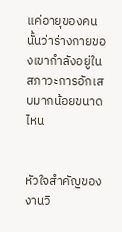แค่อายุของคนนั้นว่าร่างกายของเขากำลังอยู่ในสภาวะการอักเสบมากน้อยขนาดไหน


หัวใจสำคัญของงานวิ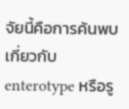จัยนี้คือการค้นพบเกี่ยวกับ enterotype หรือรู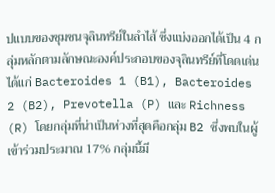ปแบบของชุมชนจุลินทรีย์ในลำไส้ ซึ่งแบ่งออกได้เป็น 4 กลุ่มหลักตามลักษณะองค์ประกอบของจุลินทรีย์ที่โดดเด่น ได้แก่ Bacteroides 1 (B1), Bacteroides 2 (B2), Prevotella (P) และ Richness (R) โดยกลุ่มที่น่าเป็นห่วงที่สุดคือกลุ่ม B2 ซึ่งพบในผู้เข้าร่วมประมาณ 17% กลุ่มนี้มี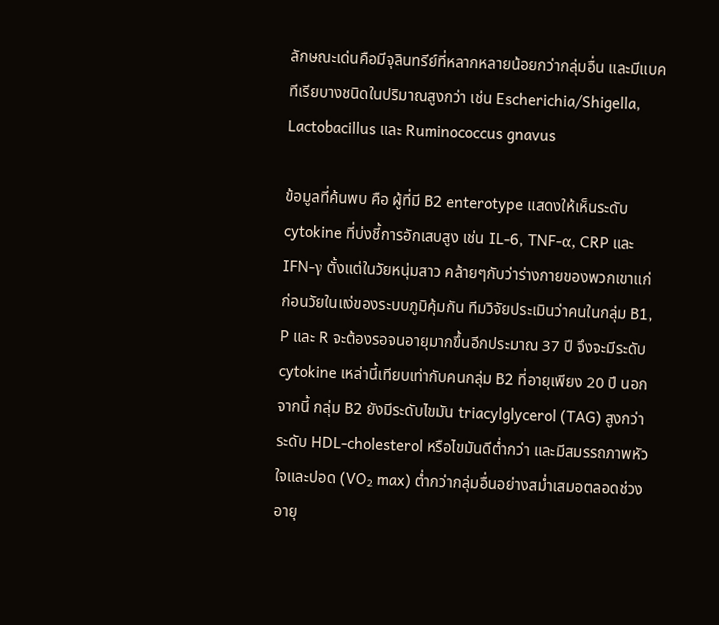ลักษณะเด่นคือมีจุลินทรีย์ที่หลากหลายน้อยกว่ากลุ่มอื่น และมีแบคทีเรียบางชนิดในปริมาณสูงกว่า เช่น Escherichia/Shigella, Lactobacillus และ Ruminococcus gnavus

ข้อมูลที่ค้นพบ คือ ผู้ที่มี B2 enterotype แสดงให้เห็นระดับ cytokine ที่บ่งชี้การอักเสบสูง เช่น IL-6, TNF-α, CRP และ IFN-γ ตั้งแต่ในวัยหนุ่มสาว คล้ายๆกับว่าร่างกายของพวกเขาแก่ก่อนวัยในแง่ของระบบภูมิคุ้มกัน ทีมวิจัยประเมินว่าคนในกลุ่ม B1, P และ R จะต้องรอจนอายุมากขึ้นอีกประมาณ 37 ปี จึงจะมีระดับ cytokine เหล่านี้เทียบเท่ากับคนกลุ่ม B2 ที่อายุเพียง 20 ปี นอกจากนี้ กลุ่ม B2 ยังมีระดับไขมัน triacylglycerol (TAG) สูงกว่า ระดับ HDL-cholesterol หรือไขมันดีต่ำกว่า และมีสมรรถภาพหัวใจและปอด (VO₂ max) ต่ำกว่ากลุ่มอื่นอย่างสม่ำเสมอตลอดช่วงอายุ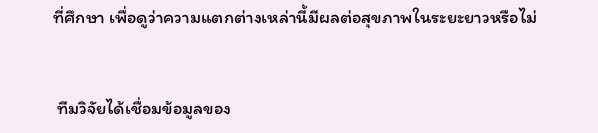ที่ศึกษา เพื่อดูว่าความแตกต่างเหล่านี้มีผลต่อสุขภาพในระยะยาวหรือไม่


 ทีมวิจัยได้เชื่อมข้อมูลของ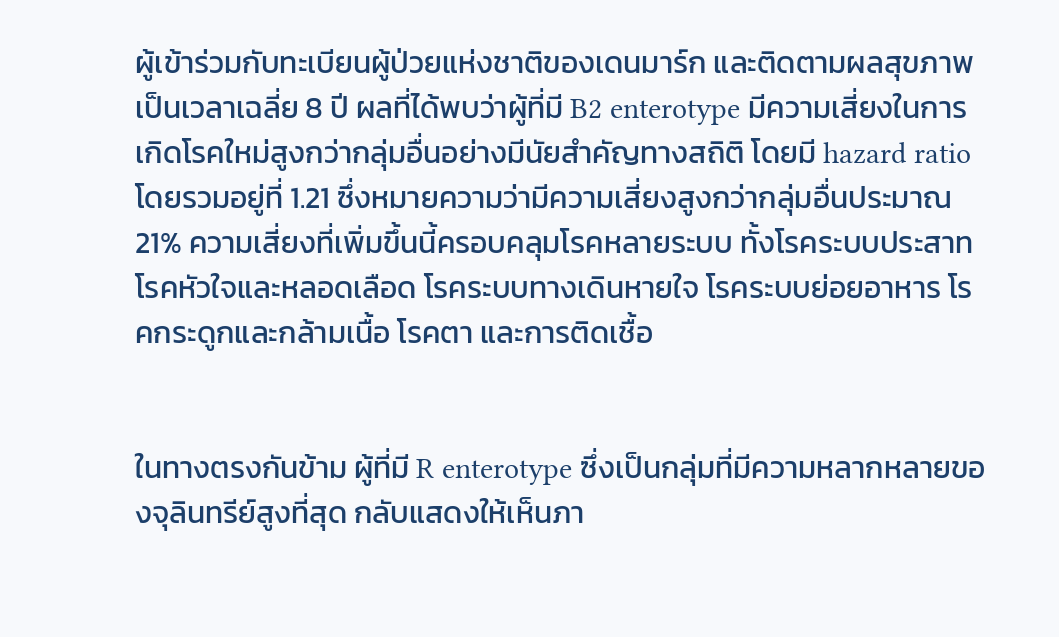ผู้เข้าร่วมกับทะเบียนผู้ป่วยแห่งชาติของเดนมาร์ก และติดตามผลสุขภาพเป็นเวลาเฉลี่ย 8 ปี ผลที่ได้พบว่าผู้ที่มี B2 enterotype มีความเสี่ยงในการเกิดโรคใหม่สูงกว่ากลุ่มอื่นอย่างมีนัยสำคัญทางสถิติ โดยมี hazard ratio โดยรวมอยู่ที่ 1.21 ซึ่งหมายความว่ามีความเสี่ยงสูงกว่ากลุ่มอื่นประมาณ 21% ความเสี่ยงที่เพิ่มขึ้นนี้ครอบคลุมโรคหลายระบบ ทั้งโรคระบบประสาท โรคหัวใจและหลอดเลือด โรคระบบทางเดินหายใจ โรคระบบย่อยอาหาร โรคกระดูกและกล้ามเนื้อ โรคตา และการติดเชื้อ


ในทางตรงกันข้าม ผู้ที่มี R enterotype ซึ่งเป็นกลุ่มที่มีความหลากหลายของจุลินทรีย์สูงที่สุด กลับแสดงให้เห็นภา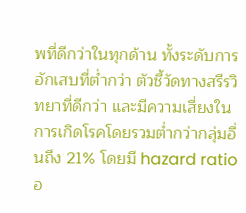พที่ดีกว่าในทุกด้าน ทั้งระดับการอักเสบที่ต่ำกว่า ตัวชี้วัดทางสรีรวิทยาที่ดีกว่า และมีความเสี่ยงในการเกิดโรคโดยรวมต่ำกว่ากลุ่มอื่นถึง 21% โดยมี hazard ratio อ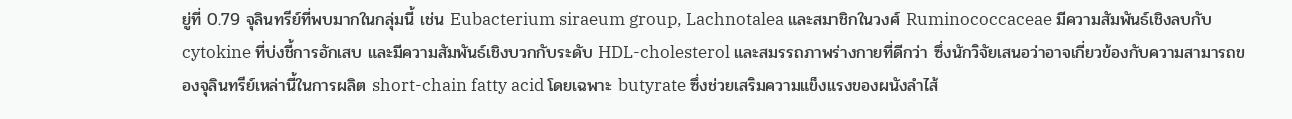ยู่ที่ 0.79 จุลินทรีย์ที่พบมากในกลุ่มนี้ เช่น Eubacterium siraeum group, Lachnotalea และสมาชิกในวงศ์ Ruminococcaceae มีความสัมพันธ์เชิงลบกับ cytokine ที่บ่งชี้การอักเสบ และมีความสัมพันธ์เชิงบวกกับระดับ HDL-cholesterol และสมรรถภาพร่างกายที่ดีกว่า ซึ่งนักวิจัยเสนอว่าอาจเกี่ยวข้องกับความสามารถของจุลินทรีย์เหล่านี้ในการผลิต short-chain fatty acid โดยเฉพาะ butyrate ซึ่งช่วยเสริมความแข็งแรงของผนังลำไส้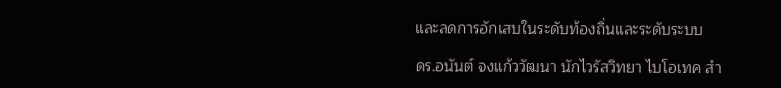และลดการอักเสบในระดับท้องถิ่นและระดับระบบ

ดร.อนันต์ จงแก้ววัฒนา นักไวรัสวิทยา ไบโอเทค สำ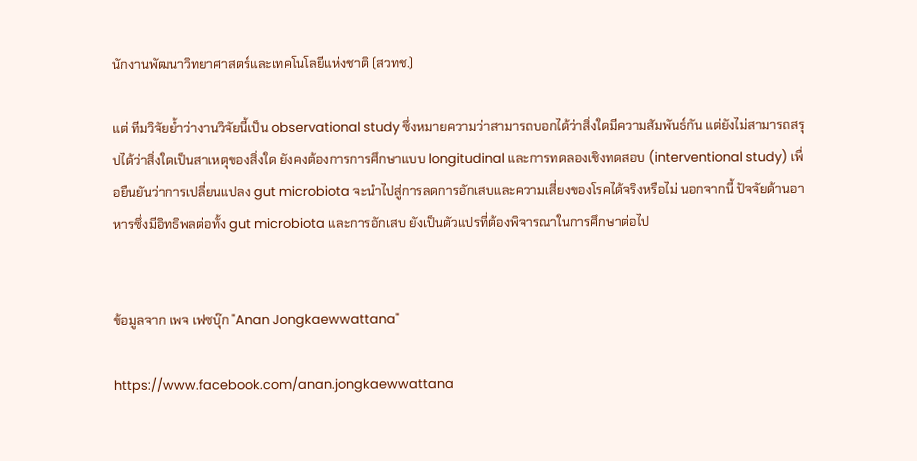นักงานพัฒนาวิทยาศาสตร์และเทคโนโลยีแห่งชาติ (สวทช.)

แต่ ทีมวิจัยย้ำว่างานวิจัยนี้เป็น observational study ซึ่งหมายความว่าสามารถบอกได้ว่าสิ่งใดมีความสัมพันธ์กัน แต่ยังไม่สามารถสรุปได้ว่าสิ่งใดเป็นสาเหตุของสิ่งใด ยังคงต้องการการศึกษาแบบ longitudinal และการทดลองเชิงทดสอบ (interventional study) เพื่อยืนยันว่าการเปลี่ยนแปลง gut microbiota จะนำไปสู่การลดการอักเสบและความเสี่ยงของโรคได้จริงหรือไม่ นอกจากนี้ ปัจจัยด้านอาหารซึ่งมีอิทธิพลต่อทั้ง gut microbiota และการอักเสบ ยังเป็นตัวแปรที่ต้องพิจารณาในการศึกษาต่อไป


ข้อมูลจาก เพจ เฟซบุ๊ก "Anan Jongkaewwattana"

https://www.facebook.com/anan.jongkaewwattana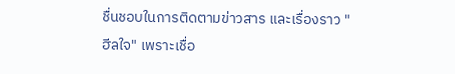ชื่นชอบในการติดตามข่าวสาร และเรื่องราว "ฮีลใจ" เพราะเชื่อ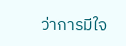ว่าการมีใจ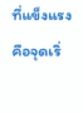ที่แข็งแรง คือจุดเริ่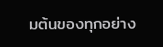มต้นของทุกอย่าง